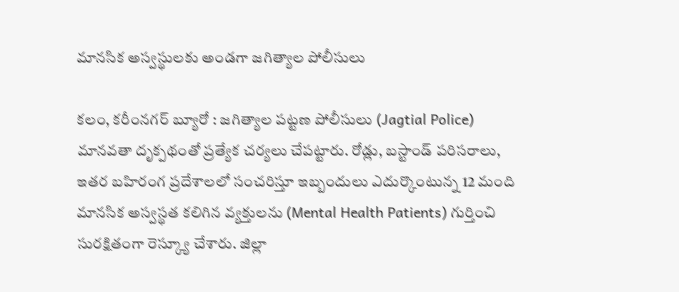మానసిక అస్వస్థులకు అండగా జగిత్యాల పోలీసులు

కలం, కరీంనగర్ బ్యూరో : జగిత్యాల పట్టణ పోలీసులు (Jagtial Police) మానవతా దృక్పథంతో ప్రత్యేక చర్యలు చేపట్టారు. రోడ్లు, బస్టాండ్ పరిసరాలు, ఇతర బహిరంగ ప్రదేశాలలో సంచరిస్తూ ఇబ్బందులు ఎదుర్కొంటున్న 12 మంది మానసిక అస్వస్థత కలిగిన వ్యక్తులను (Mental Health Patients) గుర్తించి సురక్షితంగా రెస్క్యూ చేశారు. జిల్లా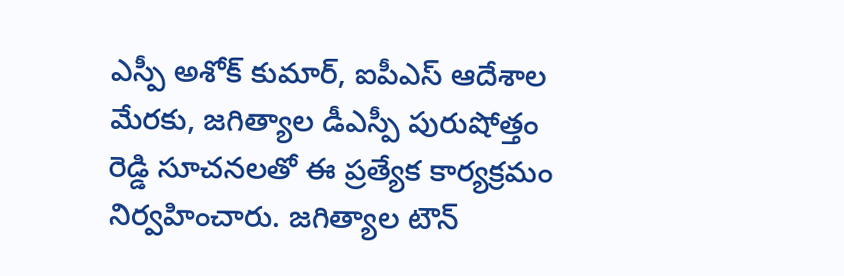ఎస్పీ అశోక్ కుమార్, ఐపీఎస్ ఆదేశాల మేరకు, జగిత్యాల డీఎస్పీ పురుషోత్తం రెడ్డి సూచనలతో ఈ ప్రత్యేక కార్యక్రమం నిర్వహించారు. జగిత్యాల టౌన్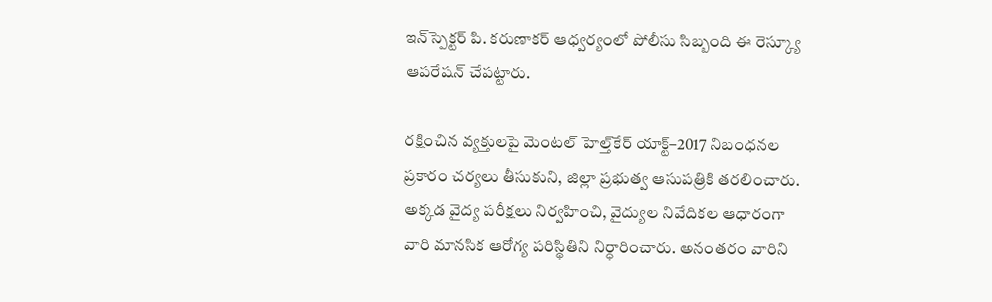ఇన్‌స్పెక్టర్ పి. కరుణాకర్ ఆధ్వర్యంలో పోలీసు సిబ్బంది ఈ రెస్క్యూ ఆపరేషన్ చేపట్టారు.

రక్షించిన వ్యక్తులపై మెంటల్ హెల్త్‌కేర్ యాక్ట్–2017 నిబంధనల ప్రకారం చర్యలు తీసుకుని, జిల్లా ప్రభుత్వ ఆసుపత్రికి తరలించారు. అక్కడ వైద్య పరీక్షలు నిర్వహించి, వైద్యుల నివేదికల ఆధారంగా వారి మానసిక ఆరోగ్య పరిస్థితిని నిర్ధారించారు. అనంతరం వారిని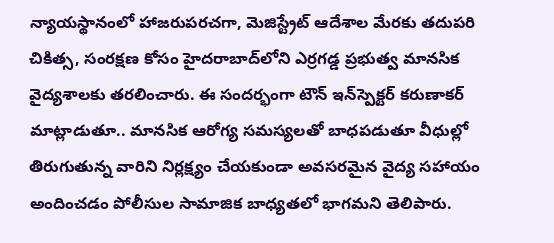న్యాయస్థానంలో హాజరుపరచగా, మెజిస్ట్రేట్ ఆదేశాల మేరకు తదుపరి చికిత్స, సంరక్షణ కోసం హైదరాబాద్‌లోని ఎర్రగడ్డ ప్రభుత్వ మానసిక వైద్యశాలకు తరలించారు. ఈ సందర్భంగా టౌన్ ఇన్‌స్పెక్టర్ కరుణాకర్ మాట్లాడుతూ.. మానసిక ఆరోగ్య సమస్యలతో బాధపడుతూ వీధుల్లో తిరుగుతున్న వారిని నిర్లక్ష్యం చేయకుండా అవసరమైన వైద్య సహాయం అందించడం పోలీసుల సామాజిక బాధ్యతలో భాగమని తెలిపారు.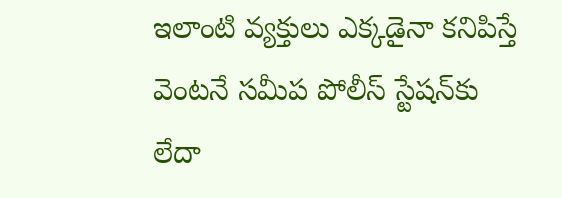ఇలాంటి వ్యక్తులు ఎక్కడైనా కనిపిస్తే వెంటనే సమీప పోలీస్ స్టేషన్‌కు లేదా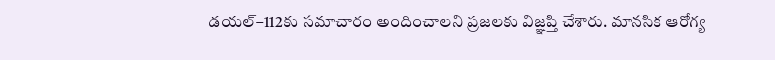డయల్–112కు సమాచారం అందించాలని ప్రజలకు విజ్ఞప్తి చేశారు. మానసిక ఆరోగ్య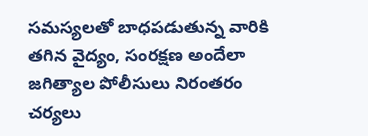సమస్యలతో బాధపడుతున్న వారికి తగిన వైద్యం, సంరక్షణ అందేలా జగిత్యాల పోలీసులు నిరంతరం చర్యలు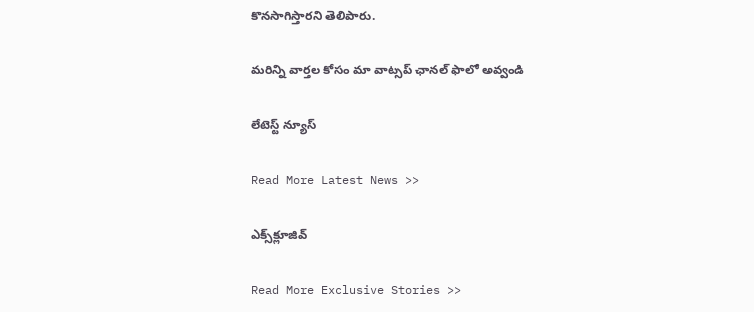కొనసాగిస్తారని తెలిపారు.

మ‌రిన్ని వార్త‌ల కోసం మా వాట్స‌ప్ ఛాన‌ల్ ఫాలో అవ్వండి

లేటెస్ట్ న్యూస్‌

Read More Latest News >>

ఎక్స్‌క్లూజివ్‌

Read More Exclusive Stories >>